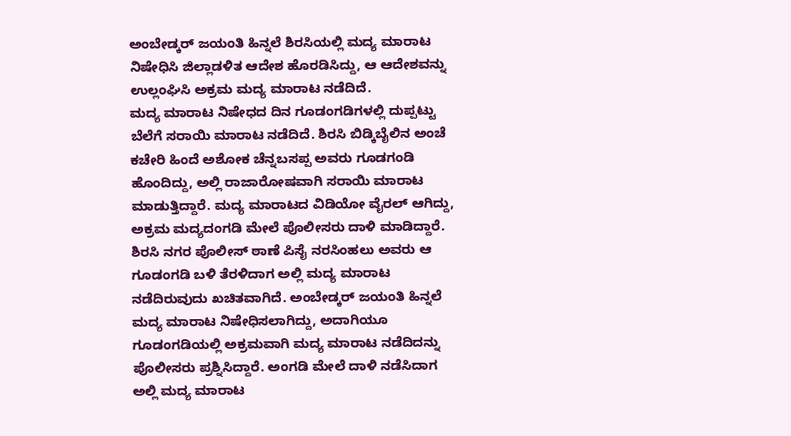ಅಂಬೇಡ್ಕರ್ ಜಯಂತಿ ಹಿನ್ನಲೆ ಶಿರಸಿಯಲ್ಲಿ ಮದ್ಯ ಮಾರಾಟ ನಿಷೇಧಿಸಿ ಜಿಲ್ಲಾಡಳಿತ ಆದೇಶ ಹೊರಡಿಸಿದ್ದು, ಆ ಆದೇಶವನ್ನು ಉಲ್ಲಂಘಿಸಿ ಅಕ್ರಮ ಮದ್ಯ ಮಾರಾಟ ನಡೆದಿದೆ.
ಮದ್ಯ ಮಾರಾಟ ನಿಷೇಧದ ದಿನ ಗೂಡಂಗಡಿಗಳಲ್ಲಿ ದುಪ್ಪಟ್ಟು ಬೆಲೆಗೆ ಸರಾಯಿ ಮಾರಾಟ ನಡೆದಿದೆ. ಶಿರಸಿ ಬಿಡ್ಕಿಬೈಲಿನ ಅಂಚೆ ಕಚೇರಿ ಹಿಂದೆ ಅಶೋಕ ಚೆನ್ನಬಸಪ್ಪ ಅವರು ಗೂಡಗಂಡಿ ಹೊಂದಿದ್ದು, ಅಲ್ಲಿ ರಾಜಾರೋಷವಾಗಿ ಸರಾಯಿ ಮಾರಾಟ ಮಾಡುತ್ತಿದ್ದಾರೆ. ಮದ್ಯ ಮಾರಾಟದ ವಿಡಿಯೋ ವೈರಲ್ ಆಗಿದ್ದು, ಅಕ್ರಮ ಮದ್ಯದಂಗಡಿ ಮೇಲೆ ಪೊಲೀಸರು ದಾಳಿ ಮಾಡಿದ್ದಾರೆ.
ಶಿರಸಿ ನಗರ ಪೊಲೀಸ್ ಠಾಣೆ ಪಿಸೈ ನರಸಿಂಹಲು ಅವರು ಆ ಗೂಡಂಗಡಿ ಬಳಿ ತೆರಳಿದಾಗ ಅಲ್ಲಿ ಮದ್ಯ ಮಾರಾಟ ನಡೆದಿರುವುದು ಖಚಿತವಾಗಿದೆ. ಅಂಬೇಡ್ಕರ್ ಜಯಂತಿ ಹಿನ್ನಲೆ ಮದ್ಯ ಮಾರಾಟ ನಿಷೇಧಿಸಲಾಗಿದ್ದು, ಅದಾಗಿಯೂ ಗೂಡಂಗಡಿಯಲ್ಲಿ ಅಕ್ರಮವಾಗಿ ಮದ್ಯ ಮಾರಾಟ ನಡೆದಿದನ್ನು ಪೊಲೀಸರು ಪ್ರಶ್ನಿಸಿದ್ದಾರೆ. ಅಂಗಡಿ ಮೇಲೆ ದಾಳಿ ನಡೆಸಿದಾಗ ಅಲ್ಲಿ ಮದ್ಯ ಮಾರಾಟ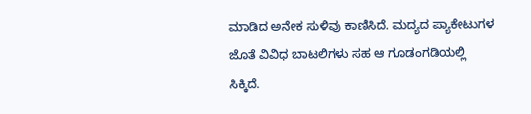ಮಾಡಿದ ಅನೇಕ ಸುಳಿವು ಕಾಣಿಸಿದೆ. ಮದ್ಯದ ಪ್ಯಾಕೇಟುಗಳ ಜೊತೆ ವಿವಿಧ ಬಾಟಲಿಗಳು ಸಹ ಆ ಗೂಡಂಗಡಿಯಲ್ಲಿ ಸಿಕ್ಕಿದೆ.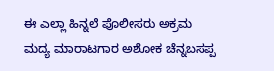ಈ ಎಲ್ಲಾ ಹಿನ್ನಲೆ ಪೊಲೀಸರು ಅಕ್ರಮ ಮದ್ಯ ಮಾರಾಟಗಾರ ಅಶೋಕ ಚೆನ್ನಬಸಪ್ಪ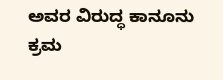ಅವರ ವಿರುದ್ಧ ಕಾನೂನು ಕ್ರಮ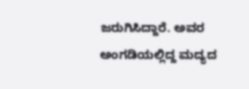ಜರುಗಿಸಿದ್ದಾರೆ. ಅವರ ಅಂಗಡಿಯಲ್ಲಿದ್ದ ಮದ್ಯದ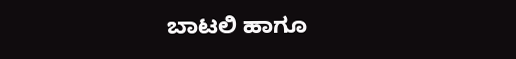ಬಾಟಲಿ ಹಾಗೂ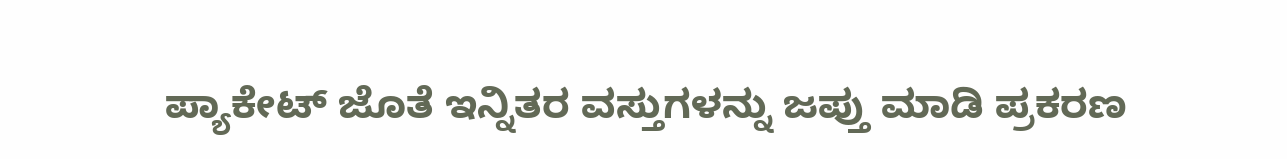ಪ್ಯಾಕೇಟ್ ಜೊತೆ ಇನ್ನಿತರ ವಸ್ತುಗಳನ್ನು ಜಪ್ತು ಮಾಡಿ ಪ್ರಕರಣ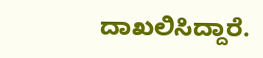ದಾಖಲಿಸಿದ್ದಾರೆ.